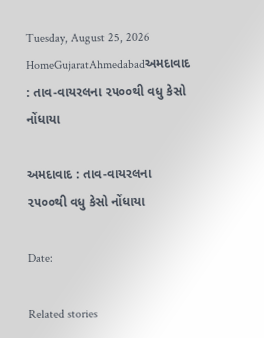Tuesday, August 25, 2026
HomeGujaratAhmedabadઅમદાવાદ : તાવ-વાયરલના ૨૫૦૦થી વધુ કેસો નોંધાયા

અમદાવાદ : તાવ-વાયરલના ૨૫૦૦થી વધુ કેસો નોંધાયા

Date:

Related stories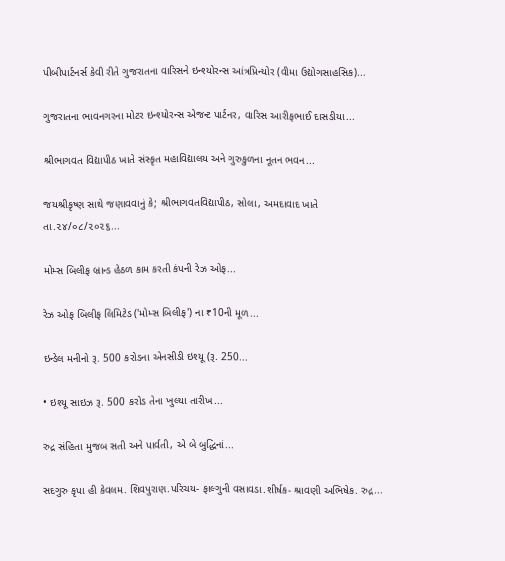પીબીપાર્ટનર્સ કેવી રીતે ગુજરાતના વારિસને ઇન્શ્યોરન્સ આંત્રપ્રિન્યોર (વીમા ઉદ્યોગસાહસિક)...

ગુજરાતના ભાવનગરના મોટર ઇન્શ્યોરન્સ એજન્ટ પાર્ટનર, વારિસ આરીફભાઈ દાસડીયા...

શ્રીભાગવત વિદ્યાપીઠ ખાતે સંસ્કૃત મહાવિદ્યાલય અને ગુરુકુળના નૂતન ભવન...

જયશ્રીકૃષ્ણ સાથે જણાવવાનું કે; શ્રીભાગવતવિદ્યાપીઠ, સોલા, અમદાવાદ ખાતે તા.૨૪/૦૮/૨૦૨૬...

મોમ્સ બિલીફ બ્રાન્ડ હેઠળ કામ કરતી કંપની રેઝ ઓફ...

રેઝ ઓફ બિલીફ લિમિટેડ ('મોમ્સ બિલીફ') ના ₹10ની મૂળ...

ઇન્ડેલ મનીનો રૂ. 500 કરોડના એનસીડી ઇશ્યૂ (રૂ. 250...

• ઇશ્યૂ સાઇઝ રૂ. 500 કરોડ તેના ખુલ્યા તારીખ...

રુદ્ર સંહિતા મુજબ સતી અને પાર્વતી, એ બે બુદ્ધિનાં...

સદગુરુ કૃપા હી કેવલમ. શિવપુરાણ.પરિચય- ફાલ્ગુની વસાવડા.શીર્ષક- શ્રાવણી અભિષેક. રુદ્ર...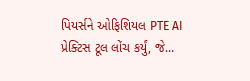પિયર્સને ઓફિશિયલ PTE AI પ્રેક્ટિસ ટૂલ લોંચ કર્યું, જે...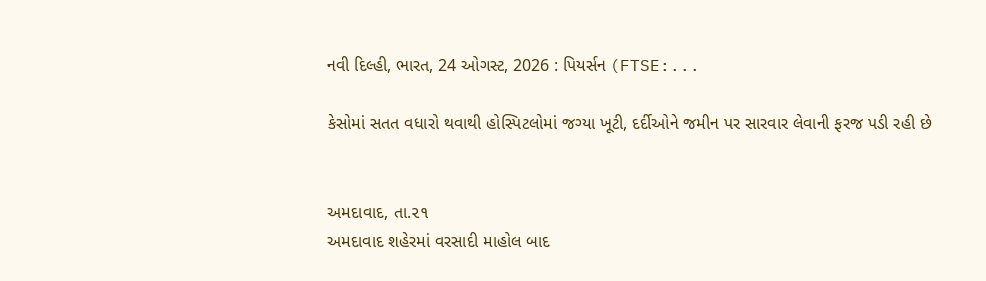નવી દિલ્હી, ભારત, 24 ઓગસ્ટ, 2026 : પિયર્સન (FTSE:...

કેસોમાં સતત વધારો થવાથી હોસ્પિટલોમાં જગ્યા ખૂટી, દર્દીઓને જમીન પર સારવાર લેવાની ફરજ પડી રહી છે


અમદાવાદ, તા.૨૧
અમદાવાદ શહેરમાં વરસાદી માહોલ બાદ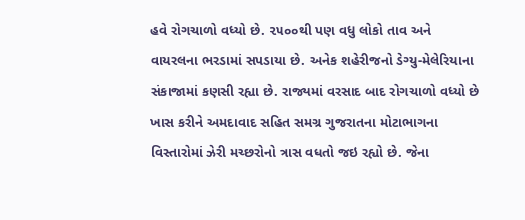હવે રોગચાળો વધ્યો છે. ૨૫૦૦થી પણ વધુ લોકો તાવ અને વાયરલના ભરડામાં સપડાયા છે. અનેક શહેરીજનો ડેગ્યુ-મેલેરિયાના સંકાજામાં કણસી રહ્યા છે. રાજ્યમાં વરસાદ બાદ રોગચાળો વધ્યો છે ખાસ કરીને અમદાવાદ સહિત સમગ્ર ગુજરાતના મોટાભાગના વિસ્તારોમાં ઝેરી મચ્છરોનો ત્રાસ વધતો જઇ રહ્યો છે. જેના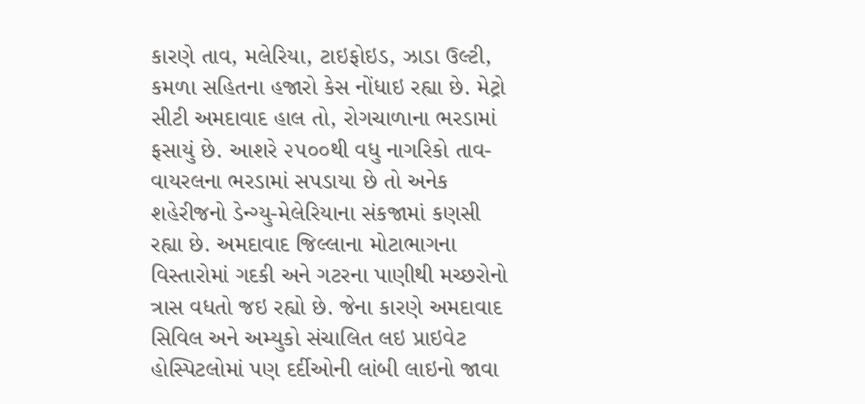કારણે તાવ, મલેરિયા, ટાઇફોઇડ, ઝાડા ઉલ્ટી, કમળા સહિતના હજારો કેસ નોંધાઇ રહ્યા છે. મેટ્રો સીટી અમદાવાદ હાલ તો, રોગચાળાના ભરડામાં ફસાયું છે. આશરે ૨૫૦૦થી વધુ નાગરિકો તાવ-વાયરલના ભરડામાં સપડાયા છે તો અનેક શહેરીજનો ડેન્ગ્યુ-મેલેરિયાના સંકજામાં કણસી રહ્યા છે. અમદાવાદ જિલ્લાના મોટાભાગના વિસ્તારોમાં ગદકી અને ગટરના પાણીથી મચ્છરોનો ત્રાસ વધતો જઇ રહ્યો છે. જેના કારણે અમદાવાદ સિવિલ અને અમ્યુકો સંચાલિત લઇ પ્રાઇવેટ હોસ્પિટલોમાં પણ દર્દીઓની લાંબી લાઇનો જાવા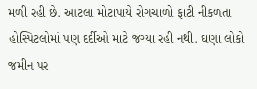મળી રહી છે. આટલા મોટાપાયે રોગચાળો ફાટી નીકળતા હોસ્પિટલોમાં પણ દર્દીઓ માટે જગ્યા રહી નથી. ઘણા લોકો જમીન પર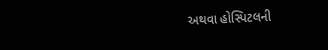અથવા હોસ્પિટલની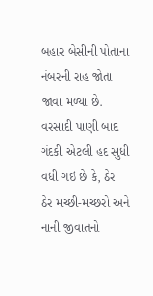બહાર બેસીની પોતાના નંબરની રાહ જોતા જાવા મળ્યા છે. વરસાદી પાણી બાદ ગંદકી એટલી હદ સુધી વધી ગઇ છે કે, ઠેર ઠેર મચ્છી-મચ્છરો અને નાની જીવાતનો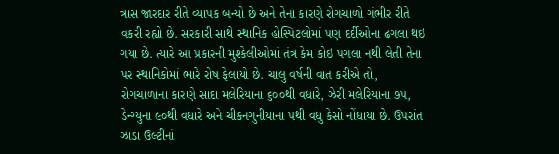ત્રાસ જારદાર રીતે વ્યાપક બન્યો છે અને તેના કારણે રોગચાળો ગંભીર રીતે વકરી રહ્યો છે. સરકારી સાથે સ્થાનિક હોસ્પિટલોમાં પણ દર્દીઓના ઢગલા થઇ ગયા છે. ત્યારે આ પ્રકારની મુશ્કેલીઓમાં તંત્ર કેમ કોઇ પગલા નથી લેતી તેના પર સ્થાનિકોમાં ભારે રોષ ફેલાયો છે. ચાલુ વર્ષની વાત કરીએ તો, રોગચાળાના કારણે સાદા મલેરિયાના ૬૦૦થી વધારે, ઝેરી મલેરિયાના ૭૫, ડેન્ગ્યુના ૯૦થી વધારે અને ચીકનગુનીયાના ૫થી વધુ કેસો નોંધાયા છે. ઉપરાંત ઝાડા ઉલ્ટીનાં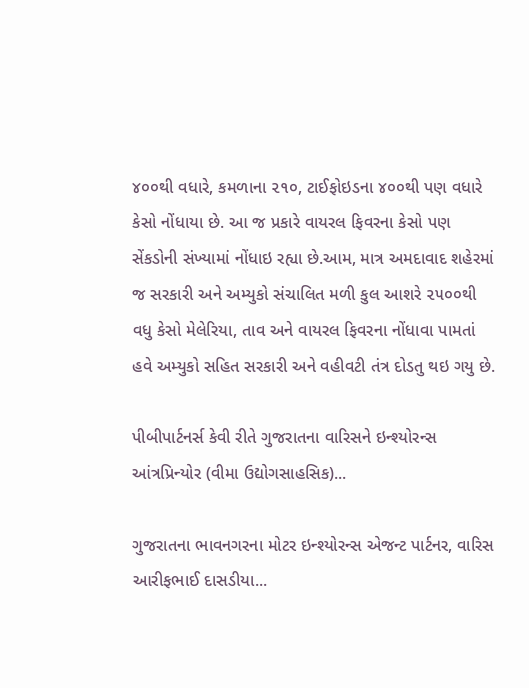૪૦૦થી વધારે, કમળાના ૨૧૦, ટાઈફોઇડના ૪૦૦થી પણ વધારે કેસો નોંધાયા છે. આ જ પ્રકારે વાયરલ ફિવરના કેસો પણ સેંકડોની સંખ્યામાં નોંધાઇ રહ્યા છે.આમ, માત્ર અમદાવાદ શહેરમાં જ સરકારી અને અમ્યુકો સંચાલિત મળી કુલ આશરે ૨૫૦૦થી વધુ કેસો મેલેરિયા, તાવ અને વાયરલ ફિવરના નોંધાવા પામતાં હવે અમ્યુકો સહિત સરકારી અને વહીવટી તંત્ર દોડતુ થઇ ગયુ છે.

પીબીપાર્ટનર્સ કેવી રીતે ગુજરાતના વારિસને ઇન્શ્યોરન્સ આંત્રપ્રિન્યોર (વીમા ઉદ્યોગસાહસિક)...

ગુજરાતના ભાવનગરના મોટર ઇન્શ્યોરન્સ એજન્ટ પાર્ટનર, વારિસ આરીફભાઈ દાસડીયા...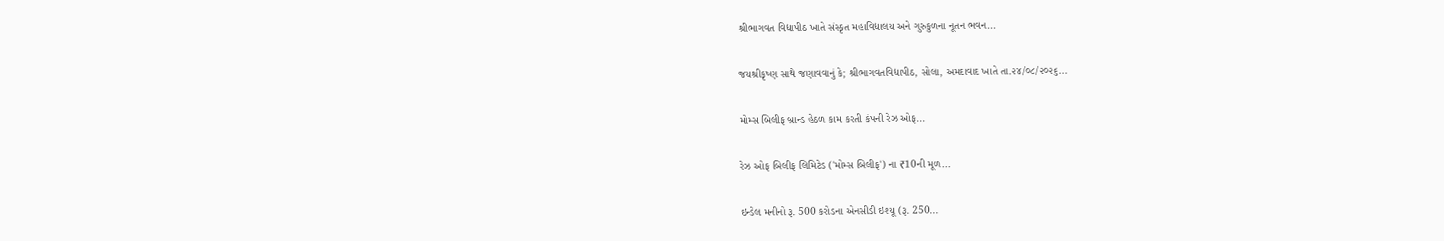શ્રીભાગવત વિદ્યાપીઠ ખાતે સંસ્કૃત મહાવિદ્યાલય અને ગુરુકુળના નૂતન ભવન...

જયશ્રીકૃષ્ણ સાથે જણાવવાનું કે; શ્રીભાગવતવિદ્યાપીઠ, સોલા, અમદાવાદ ખાતે તા.૨૪/૦૮/૨૦૨૬...

મોમ્સ બિલીફ બ્રાન્ડ હેઠળ કામ કરતી કંપની રેઝ ઓફ...

રેઝ ઓફ બિલીફ લિમિટેડ ('મોમ્સ બિલીફ') ના ₹10ની મૂળ...

ઇન્ડેલ મનીનો રૂ. 500 કરોડના એનસીડી ઇશ્યૂ (રૂ. 250...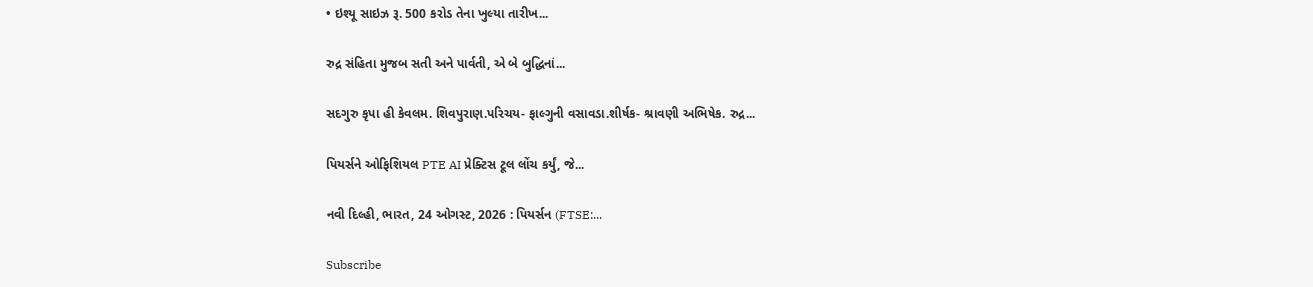• ઇશ્યૂ સાઇઝ રૂ. 500 કરોડ તેના ખુલ્યા તારીખ...

રુદ્ર સંહિતા મુજબ સતી અને પાર્વતી, એ બે બુદ્ધિનાં...

સદગુરુ કૃપા હી કેવલમ. શિવપુરાણ.પરિચય- ફાલ્ગુની વસાવડા.શીર્ષક- શ્રાવણી અભિષેક. રુદ્ર...

પિયર્સને ઓફિશિયલ PTE AI પ્રેક્ટિસ ટૂલ લોંચ કર્યું, જે...

નવી દિલ્હી, ભારત, 24 ઓગસ્ટ, 2026 : પિયર્સન (FTSE:...

Subscribe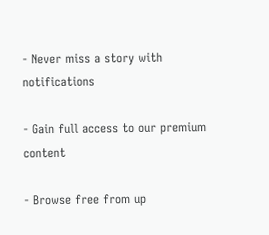- Never miss a story with notifications

- Gain full access to our premium content

- Browse free from up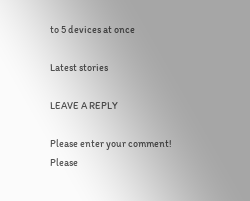to 5 devices at once

Latest stories

LEAVE A REPLY

Please enter your comment!
Please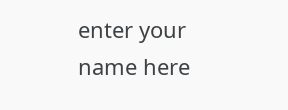enter your name here